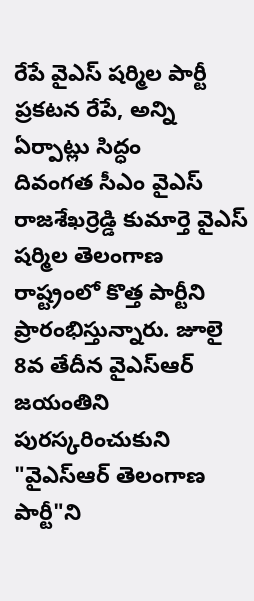రేపే వైఎస్ షర్మిల పార్టీ ప్రకటన రేపే, అన్ని ఏర్పాట్లు సిద్ధం
దివంగత సీఎం వైఎస్ రాజశేఖర్రెడ్డి కుమార్తె వైఎస్ షర్మిల తెలంగాణ రాష్ట్రంలో కొత్త పార్టీని ప్రారంభిస్తున్నారు. జూలై 8వ తేదీన వైఎస్ఆర్ జయంతిని పురస్కరించుకుని "వైఎస్ఆర్ తెలంగాణ పార్టీ"ని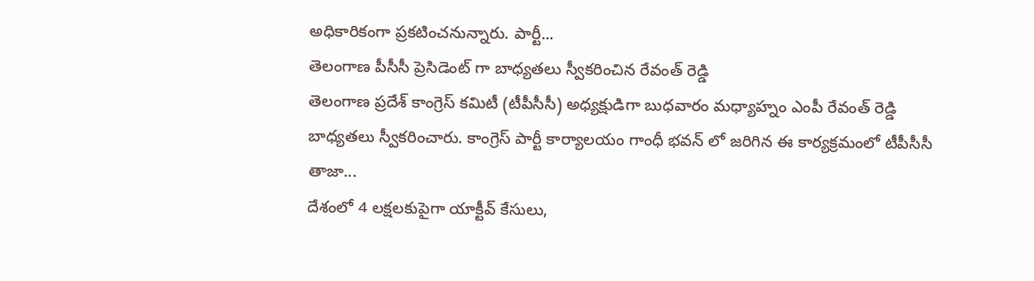అధికారికంగా ప్రకటించనున్నారు. పార్టీ...
తెలంగాణ పీసీసీ ప్రెసిడెంట్ గా బాధ్యతలు స్వీకరించిన రేవంత్ రెడ్డి
తెలంగాణ ప్రదేశ్ కాంగ్రెస్ కమిటీ (టీపీసీసీ) అధ్యక్షుడిగా బుధవారం మధ్యాహ్నం ఎంపీ రేవంత్ రెడ్డి బాధ్యతలు స్వీకరించారు. కాంగ్రెస్ పార్టీ కార్యాలయం గాంధీ భవన్ లో జరిగిన ఈ కార్యక్రమంలో టీపీసీసీ తాజా...
దేశంలో 4 లక్షలకుపైగా యాక్టీవ్ కేసులు,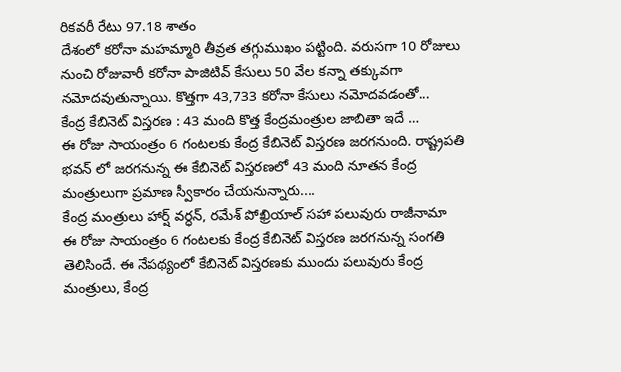రికవరీ రేటు 97.18 శాతం
దేశంలో కరోనా మహమ్మారి తీవ్రత తగ్గుముఖం పట్టింది. వరుసగా 10 రోజులు నుంచి రోజువారీ కరోనా పాజిటివ్ కేసులు 50 వేల కన్నా తక్కువగా నమోదవుతున్నాయి. కొత్తగా 43,733 కరోనా కేసులు నమోదవడంతో...
కేంద్ర కేబినెట్ విస్తరణ : 43 మంది కొత్త కేంద్రమంత్రుల జాబితా ఇదే …
ఈ రోజు సాయంత్రం 6 గంటలకు కేంద్ర కేబినెట్ విస్తరణ జరగనుంది. రాష్ట్రపతి భవన్ లో జరగనున్న ఈ కేబినెట్ విస్తరణలో 43 మంది నూతన కేంద్ర మంత్రులుగా ప్రమాణ స్వీకారం చేయనున్నారు....
కేంద్ర మంత్రులు హార్ష్ వర్ధన్, రమేశ్ పోఖ్రియాల్ సహా పలువురు రాజీనామా
ఈ రోజు సాయంత్రం 6 గంటలకు కేంద్ర కేబినెట్ విస్తరణ జరగనున్న సంగతి తెలిసిందే. ఈ నేపథ్యంలో కేబినెట్ విస్తరణకు ముందు పలువురు కేంద్ర మంత్రులు, కేంద్ర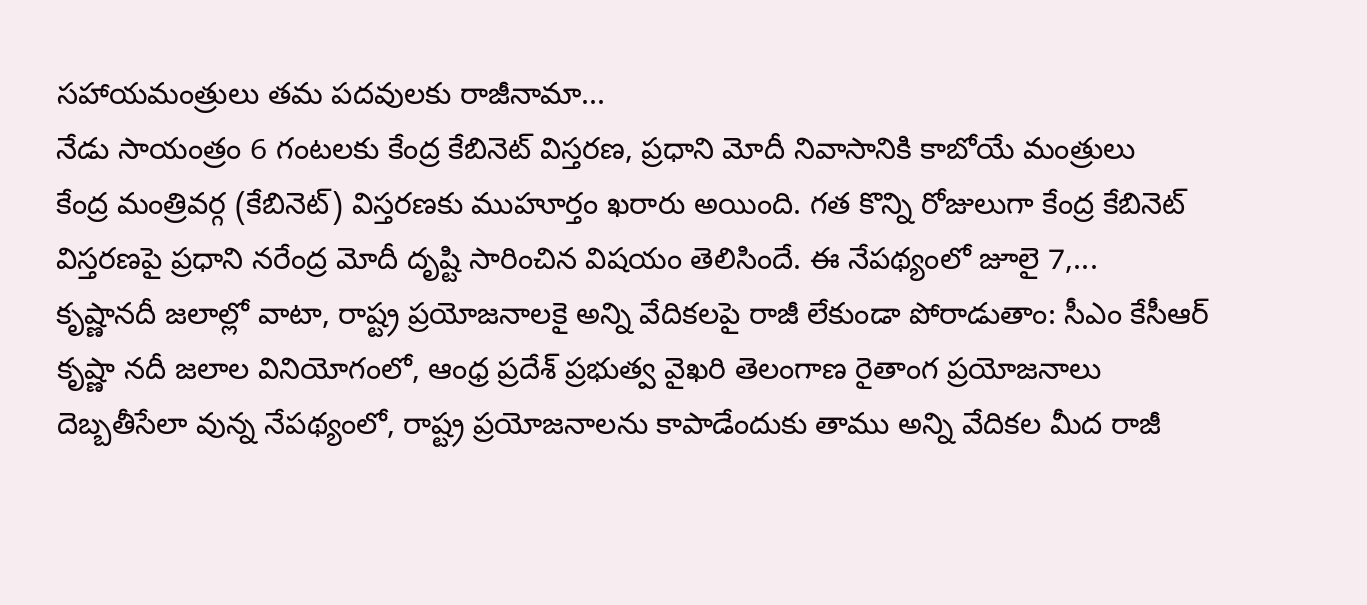సహాయమంత్రులు తమ పదవులకు రాజీనామా...
నేడు సాయంత్రం 6 గంటలకు కేంద్ర కేబినెట్ విస్తరణ, ప్రధాని మోదీ నివాసానికి కాబోయే మంత్రులు
కేంద్ర మంత్రివర్గ (కేబినెట్) విస్తరణకు ముహూర్తం ఖరారు అయింది. గత కొన్ని రోజులుగా కేంద్ర కేబినెట్ విస్తరణపై ప్రధాని నరేంద్ర మోదీ దృష్టి సారించిన విషయం తెలిసిందే. ఈ నేపథ్యంలో జూలై 7,...
కృష్ణానదీ జలాల్లో వాటా, రాష్ట్ర ప్రయోజనాలకై అన్ని వేదికలపై రాజీ లేకుండా పోరాడుతాం: సీఎం కేసీఆర్
కృష్ణా నదీ జలాల వినియోగంలో, ఆంధ్ర ప్రదేశ్ ప్రభుత్వ వైఖరి తెలంగాణ రైతాంగ ప్రయోజనాలు దెబ్బతీసేలా వున్న నేపథ్యంలో, రాష్ట్ర ప్రయోజనాలను కాపాడేందుకు తాము అన్ని వేదికల మీద రాజీ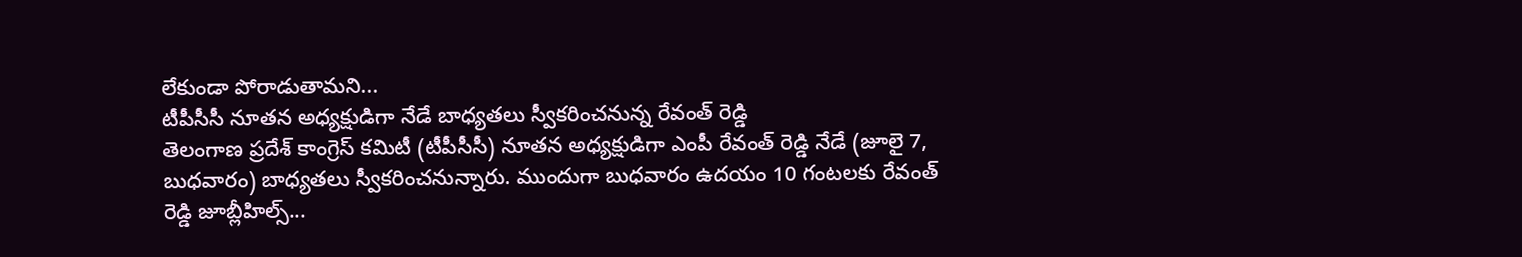లేకుండా పోరాడుతామని...
టీపీసీసీ నూతన అధ్యక్షుడిగా నేడే బాధ్యతలు స్వీకరించనున్న రేవంత్ రెడ్డి
తెలంగాణ ప్రదేశ్ కాంగ్రెస్ కమిటీ (టీపీసీసీ) నూతన అధ్యక్షుడిగా ఎంపీ రేవంత్ రెడ్డి నేడే (జూలై 7, బుధవారం) బాధ్యతలు స్వీకరించనున్నారు. ముందుగా బుధవారం ఉదయం 10 గంటలకు రేవంత్ రెడ్డి జూబ్లీహిల్స్...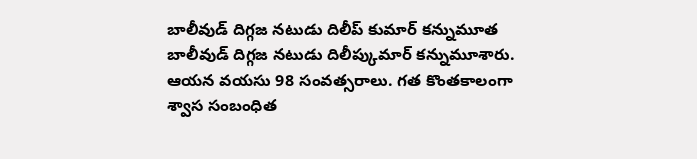బాలీవుడ్ దిగ్గజ నటుడు దిలీప్ కుమార్ కన్నుమూత
బాలీవుడ్ దిగ్గజ నటుడు దిలీప్కుమార్ కన్నుమూశారు. ఆయన వయసు 98 సంవత్సరాలు. గత కొంతకాలంగా శ్వాస సంబంధిత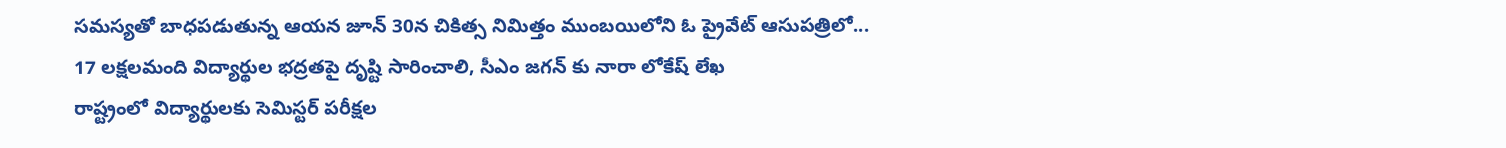సమస్యతో బాధపడుతున్న ఆయన జూన్ 30న చికిత్స నిమిత్తం ముంబయిలోని ఓ ప్రైవేట్ ఆసుపత్రిలో...
17 లక్షలమంది విద్యార్థుల భద్రతపై దృష్టి సారించాలి, సీఎం జగన్ కు నారా లోకేష్ లేఖ
రాష్ట్రంలో విద్యార్థులకు సెమిస్టర్ పరీక్షల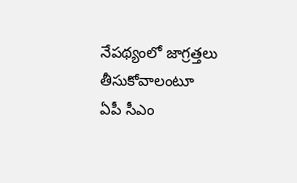నేపథ్యంలో జాగ్రత్తలు తీసుకోవాలంటూ ఏపీ సీఎం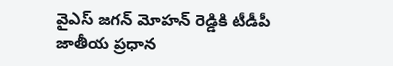వైఎస్ జగన్ మోహన్ రెడ్డికి టీడీపీ జాతీయ ప్రధాన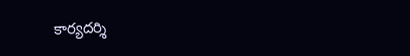కార్యదర్శి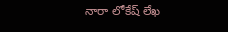నారా లోకేష్ లేఖ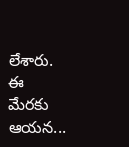లేశారు. ఈ మేరకు ఆయన...